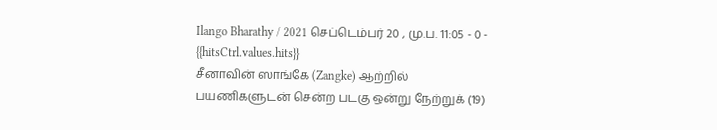Ilango Bharathy / 2021 செப்டெம்பர் 20 , மு.ப. 11:05 - 0 - {{hitsCtrl.values.hits}}
சீனாவின் ஸாங்கே (Zangke) ஆற்றில் பயணிகளுடன் சென்ற படகு ஒன்று நேற்றுக் (19)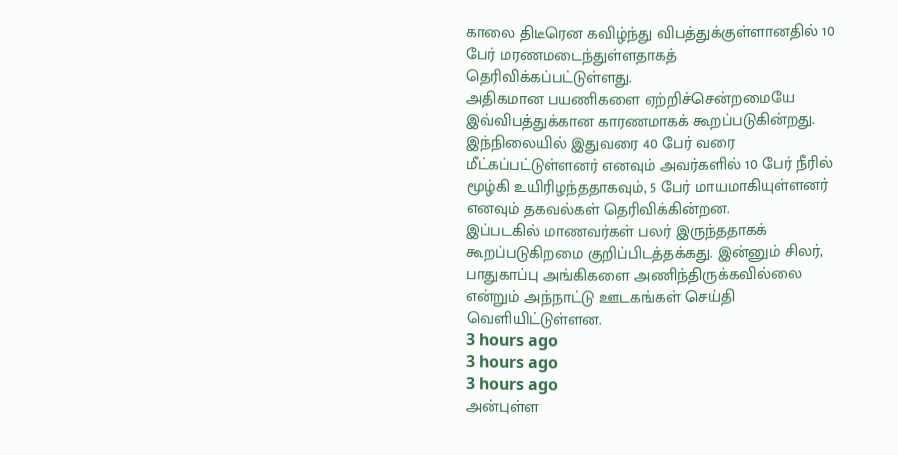காலை திடீரென கவிழ்ந்து விபத்துக்குள்ளானதில் 10 பேர் மரணமடைந்துள்ளதாகத் தெரிவிக்கப்பட்டுள்ளது.
அதிகமான பயணிகளை ஏற்றிச்சென்றமையே இவ்விபத்துக்கான காரணமாகக் கூறப்படுகின்றது.
இந்நிலையில் இதுவரை 40 பேர் வரை மீட்கப்பட்டுள்ளனர் எனவும் அவர்களில் 10 பேர் நீரில் மூழ்கி உயிரிழந்ததாகவும், 5 பேர் மாயமாகியுள்ளனர் எனவும் தகவல்கள் தெரிவிக்கின்றன.
இப்படகில் மாணவர்கள் பலர் இருந்ததாகக் கூறப்படுகிறமை குறிப்பிடத்தக்கது. இன்னும் சிலர், பாதுகாப்பு அங்கிகளை அணிந்திருக்கவில்லை என்றும் அந்நாட்டு ஊடகங்கள் செய்தி வெளியிட்டுள்ளன.
3 hours ago
3 hours ago
3 hours ago
அன்புள்ள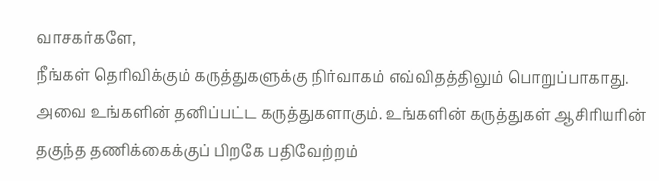வாசகர்களே,
நீங்கள் தெரிவிக்கும் கருத்துகளுக்கு நிர்வாகம் எவ்விதத்திலும் பொறுப்பாகாது. அவை உங்களின் தனிப்பட்ட கருத்துகளாகும். உங்களின் கருத்துகள் ஆசிரியரின் தகுந்த தணிக்கைக்குப் பிறகே பதிவேற்றம்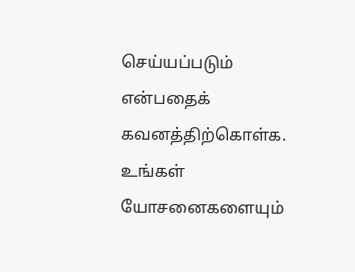செய்யப்படும் என்பதைக் கவனத்திற்கொள்க. உங்கள் யோசனைகளையும்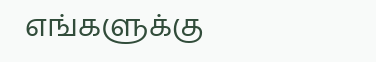எங்களுக்கு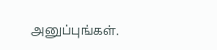அனுப்புங்கள்.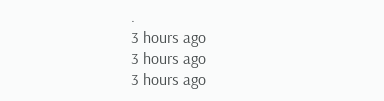.
3 hours ago
3 hours ago
3 hours ago